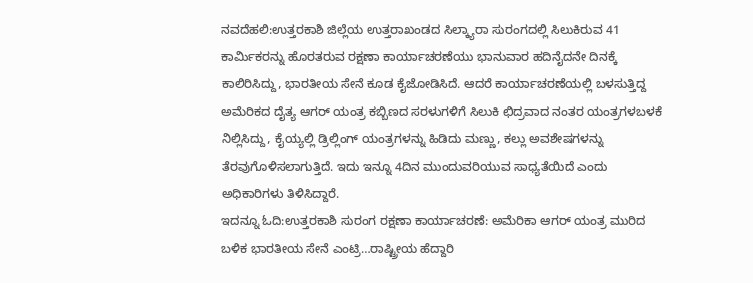ನವದೆಹಲಿ:ಉತ್ತರಕಾಶಿ ಜಿಲ್ಲೆಯ ಉತ್ತರಾಖಂಡದ ಸಿಲ್ಕ್ಯಾರಾ ಸುರಂಗದಲ್ಲಿ ಸಿಲುಕಿರುವ 41 ಕಾರ್ಮಿಕರನ್ನು ಹೊರತರುವ ರಕ್ಷಣಾ ಕಾರ್ಯಾಚರಣೆಯು ಭಾನುವಾರ ಹದಿನೈದನೇ ದಿನಕ್ಕೆ ಕಾಲಿರಿಸಿದ್ದು, ಭಾರತೀಯ ಸೇನೆ ಕೂಡ ಕೈಜೋಡಿಸಿದೆ. ಆದರೆ ಕಾರ್ಯಾಚರಣೆಯಲ್ಲಿ ಬಳಸುತ್ತಿದ್ದ ಅಮೆರಿಕದ ದೈತ್ಯ ಆಗರ್ ಯಂತ್ರ ಕಬ್ಬಿಣದ ಸರಳುಗಳಿಗೆ ಸಿಲುಕಿ ಛಿದ್ರವಾದ ನಂತರ ಯಂತ್ರಗಳಬಳಕೆ ನಿಲ್ಲಿಸಿದ್ದು, ಕೈಯ್ಯಲ್ಲಿ ಡ್ರಿಲ್ಲಿಂಗ್ ಯಂತ್ರಗಳನ್ನು ಹಿಡಿದು ಮಣ್ಣು, ಕಲ್ಲು ಅವಶೇಷಗಳನ್ನು ತೆರವುಗೊಳಿಸಲಾಗುತ್ತಿದೆ. ಇದು ಇನ್ನೂ 4ದಿನ ಮುಂದುವರಿಯುವ ಸಾಧ್ಯತೆಯಿದೆ ಎಂದು ಅಧಿಕಾರಿಗಳು ತಿಳಿಸಿದ್ದಾರೆ.
ಇದನ್ನೂ ಓದಿ:ಉತ್ತರಕಾಶಿ ಸುರಂಗ ರಕ್ಷಣಾ ಕಾರ್ಯಾಚರಣೆ: ಅಮೆರಿಕಾ ಆಗರ್ ಯಂತ್ರ ಮುರಿದ ಬಳಿಕ ಭಾರತೀಯ ಸೇನೆ ಎಂಟ್ರಿ…ರಾಷ್ಟ್ರೀಯ ಹೆದ್ದಾರಿ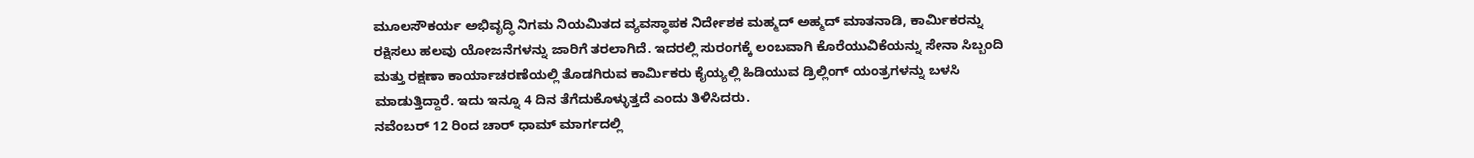ಮೂಲಸೌಕರ್ಯ ಅಭಿವೃದ್ಧಿ ನಿಗಮ ನಿಯಮಿತದ ವ್ಯವಸ್ಥಾಪಕ ನಿರ್ದೇಶಕ ಮಹ್ಮದ್ ಅಹ್ಮದ್ ಮಾತನಾಡಿ, ಕಾರ್ಮಿಕರನ್ನು ರಕ್ಷಿಸಲು ಹಲವು ಯೋಜನೆಗಳನ್ನು ಜಾರಿಗೆ ತರಲಾಗಿದೆ. ಇದರಲ್ಲಿ ಸುರಂಗಕ್ಕೆ ಲಂಬವಾಗಿ ಕೊರೆಯುವಿಕೆಯನ್ನು ಸೇನಾ ಸಿಬ್ಬಂದಿ ಮತ್ತು ರಕ್ಷಣಾ ಕಾರ್ಯಾಚರಣೆಯಲ್ಲಿ ತೊಡಗಿರುವ ಕಾರ್ಮಿಕರು ಕೈಯ್ಯಲ್ಲಿ ಹಿಡಿಯುವ ಡ್ರಿಲ್ಲಿಂಗ್ ಯಂತ್ರಗಳನ್ನು ಬಳಸಿ ಮಾಡುತ್ತಿದ್ದಾರೆ. ಇದು ಇನ್ನೂ 4 ದಿನ ತೆಗೆದುಕೊಳ್ಳುತ್ತದೆ ಎಂದು ತಿಳಿಸಿದರು.
ನವೆಂಬರ್ 12 ರಿಂದ ಚಾರ್ ಧಾಮ್ ಮಾರ್ಗದಲ್ಲಿ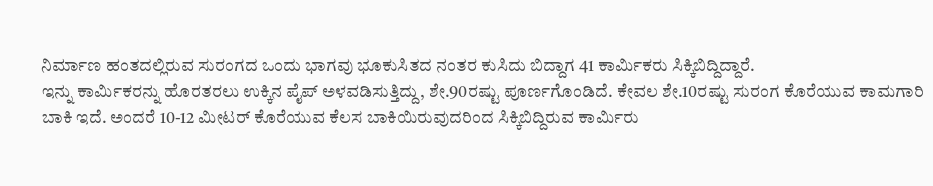ನಿರ್ಮಾಣ ಹಂತದಲ್ಲಿರುವ ಸುರಂಗದ ಒಂದು ಭಾಗವು ಭೂಕುಸಿತದ ನಂತರ ಕುಸಿದು ಬಿದ್ದಾಗ 41 ಕಾರ್ಮಿಕರು ಸಿಕ್ಕಿಬಿದ್ದಿದ್ದಾರೆ.
ಇನ್ನು ಕಾರ್ಮಿಕರನ್ನು ಹೊರತರಲು ಉಕ್ಕಿನ ಪೈಪ್ ಅಳವಡಿಸುತ್ತಿದ್ದು, ಶೇ.90ರಷ್ಟು ಪೂರ್ಣಗೊಂಡಿದೆ. ಕೇವಲ ಶೇ.10ರಷ್ಟು ಸುರಂಗ ಕೊರೆಯುವ ಕಾಮಗಾರಿ ಬಾಕಿ ಇದೆ. ಅಂದರೆ 10-12 ಮೀಟರ್ ಕೊರೆಯುವ ಕೆಲಸ ಬಾಕಿಯಿರುವುದರಿಂದ ಸಿಕ್ಕಿಬಿದ್ದಿರುವ ಕಾರ್ಮಿರು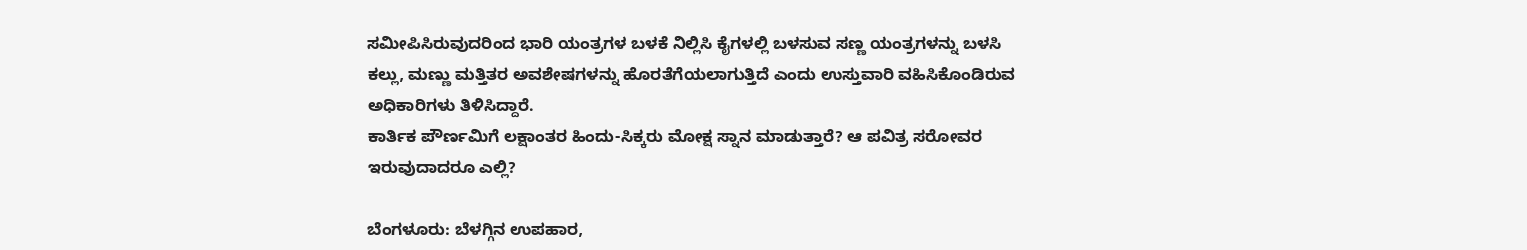ಸಮೀಪಿಸಿರುವುದರಿಂದ ಭಾರಿ ಯಂತ್ರಗಳ ಬಳಕೆ ನಿಲ್ಲಿಸಿ ಕೈಗಳಲ್ಲಿ ಬಳಸುವ ಸಣ್ಣ ಯಂತ್ರಗಳನ್ನು ಬಳಸಿ ಕಲ್ಲು, ಮಣ್ಣು ಮತ್ತಿತರ ಅವಶೇಷಗಳನ್ನು ಹೊರತೆಗೆಯಲಾಗುತ್ತಿದೆ ಎಂದು ಉಸ್ತುವಾರಿ ವಹಿಸಿಕೊಂಡಿರುವ ಅಧಿಕಾರಿಗಳು ತಿಳಿಸಿದ್ದಾರೆ.
ಕಾರ್ತಿಕ ಪೌರ್ಣಮಿಗೆ ಲಕ್ಷಾಂತರ ಹಿಂದು-ಸಿಕ್ಕರು ಮೋಕ್ಷ ಸ್ನಾನ ಮಾಡುತ್ತಾರೆ? ಆ ಪವಿತ್ರ ಸರೋವರ ಇರುವುದಾದರೂ ಎಲ್ಲಿ?

ಬೆಂಗಳೂರು: ಬೆಳಗ್ಗಿನ ಉಪಹಾರ,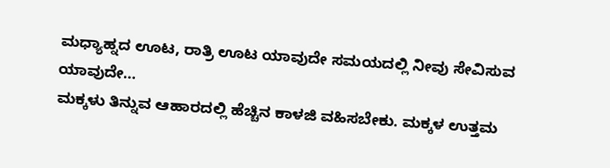ಮಧ್ಯಾಹ್ನದ ಊಟ, ರಾತ್ರಿ ಊಟ ಯಾವುದೇ ಸಮಯದಲ್ಲಿ ನೀವು ಸೇವಿಸುವ ಯಾವುದೇ…
ಮಕ್ಕಳು ತಿನ್ನುವ ಆಹಾರದಲ್ಲಿ ಹೆಚ್ಚಿನ ಕಾಳಜಿ ವಹಿಸಬೇಕು. ಮಕ್ಕಳ ಉತ್ತಮ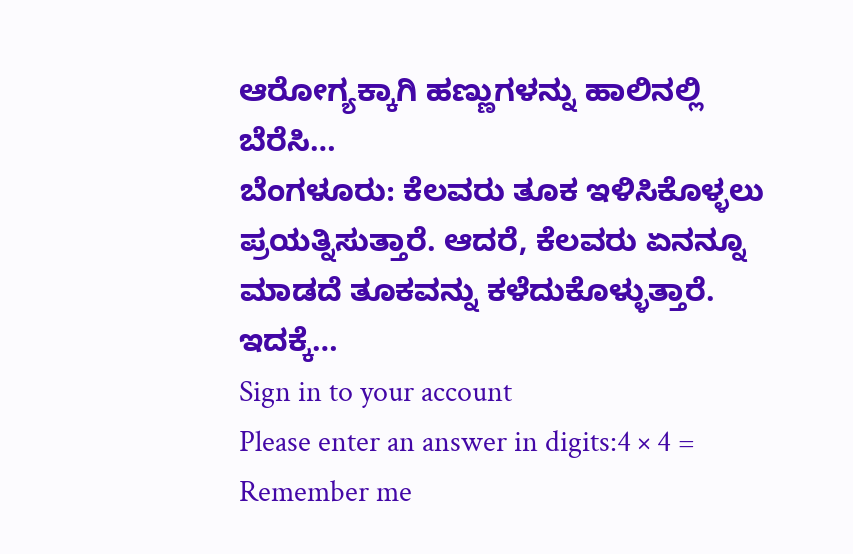ಆರೋಗ್ಯಕ್ಕಾಗಿ ಹಣ್ಣುಗಳನ್ನು ಹಾಲಿನಲ್ಲಿ ಬೆರೆಸಿ…
ಬೆಂಗಳೂರು: ಕೆಲವರು ತೂಕ ಇಳಿಸಿಕೊಳ್ಳಲು ಪ್ರಯತ್ನಿಸುತ್ತಾರೆ. ಆದರೆ, ಕೆಲವರು ಏನನ್ನೂ ಮಾಡದೆ ತೂಕವನ್ನು ಕಳೆದುಕೊಳ್ಳುತ್ತಾರೆ. ಇದಕ್ಕೆ…
Sign in to your account
Please enter an answer in digits:4 × 4 =
Remember me